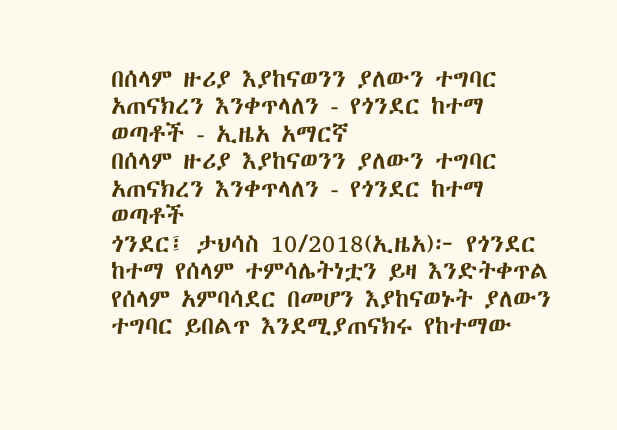በሰላም ዙሪያ እያከናወንን ያለውን ተግባር አጠናክረን እንቀጥላለን - የጎንደር ከተማ ወጣቶች - ኢዜአ አማርኛ
በሰላም ዙሪያ እያከናወንን ያለውን ተግባር አጠናክረን እንቀጥላለን - የጎንደር ከተማ ወጣቶች
ጎንደር፤ ታህሳስ 10/2018(ኢዜአ)፦ የጎንደር ከተማ የሰላም ተምሳሌትነቷን ይዛ እንድትቀጥል የሰላም አምባሳደር በመሆን እያከናወኑት ያለውን ተግባር ይበልጥ እንደሚያጠናክሩ የከተማው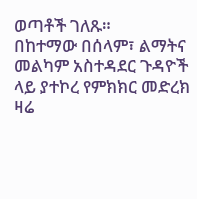ወጣቶች ገለጹ።
በከተማው በሰላም፣ ልማትና መልካም አስተዳደር ጉዳዮች ላይ ያተኮረ የምክክር መድረክ ዛሬ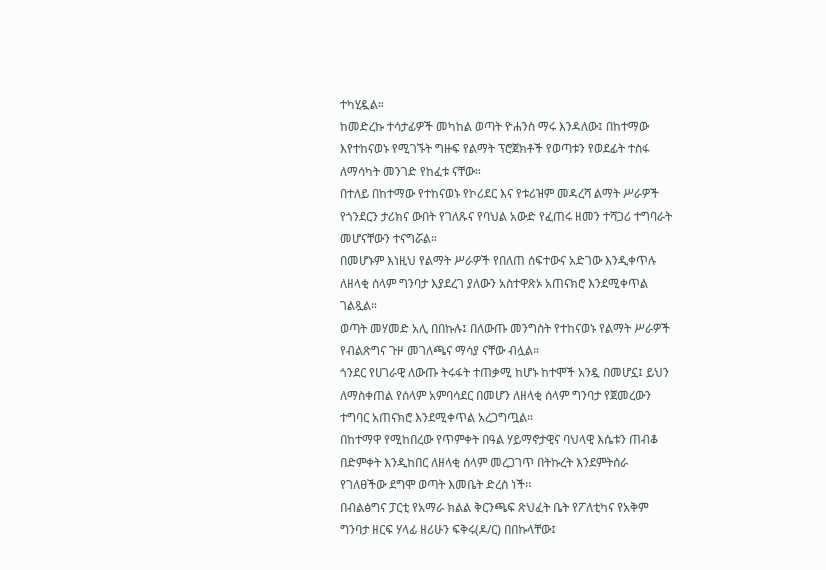ተካሂዷል።
ከመድረኩ ተሳታፊዎች መካከል ወጣት ዮሐንስ ማሩ እንዳለው፤ በከተማው እየተከናወኑ የሚገኙት ግዙፍ የልማት ፕሮጀክቶች የወጣቱን የወደፊት ተስፋ ለማሳካት መንገድ የከፈቱ ናቸው።
በተለይ በከተማው የተከናወኑ የኮሪደር እና የቱሪዝም መዳረሻ ልማት ሥራዎች የጎንደርን ታሪክና ውበት የገለጹና የባህል አውድ የፈጠሩ ዘመን ተሻጋሪ ተግባራት መሆናቸውን ተናግሯል።
በመሆኑም እነዚህ የልማት ሥራዎች የበለጠ ሰፍተውና አድገው እንዲቀጥሉ ለዘላቂ ሰላም ግንባታ እያደረገ ያለውን አስተዋጽኦ አጠናክሮ እንደሚቀጥል ገልጿል።
ወጣት መሃመድ አሊ በበኩሉ፤ በለውጡ መንግስት የተከናወኑ የልማት ሥራዎች የብልጽግና ጉዞ መገለጫና ማሳያ ናቸው ብሏል።
ጎንደር የሀገራዊ ለውጡ ትሩፋት ተጠቃሚ ከሆኑ ከተሞች አንዷ በመሆኗ፤ ይህን ለማስቀጠል የሰላም አምባሳደር በመሆን ለዘላቂ ሰላም ግንባታ የጀመረውን ተግባር አጠናክሮ እንደሚቀጥል አረጋግጧል።
በከተማዋ የሚከበረው የጥምቀት በዓል ሃይማኖታዊና ባህላዊ እሴቱን ጠብቆ በድምቀት እንዲከበር ለዘላቂ ሰላም መረጋገጥ በትኩረት እንደምትሰራ የገለፀችው ደግሞ ወጣት እመቤት ድረስ ነች፡፡
በብልፅግና ፓርቲ የአማራ ክልል ቅርንጫፍ ጽህፈት ቤት የፖለቲካና የአቅም ግንባታ ዘርፍ ሃላፊ ዘሪሁን ፍቅሩ(ዶ/ር) በበኩላቸው፤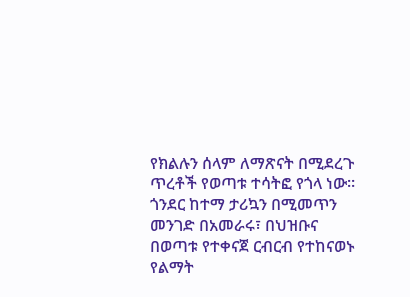የክልሉን ሰላም ለማጽናት በሚደረጉ ጥረቶች የወጣቱ ተሳትፎ የጎላ ነው።
ጎንደር ከተማ ታሪኳን በሚመጥን መንገድ በአመራሩ፣ በህዝቡና በወጣቱ የተቀናጀ ርብርብ የተከናወኑ የልማት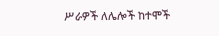ሥራዎች ለሌሎች ከተሞች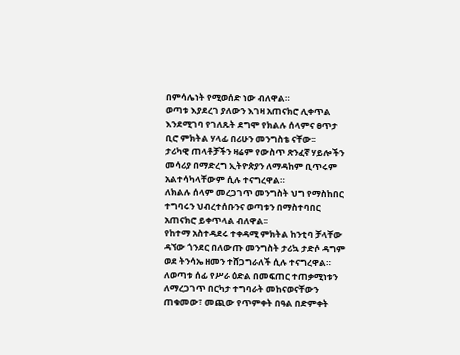በምሳሌነት የሚወሰድ ነው ብለዋል።
ወጣቱ እያደረገ ያለውን እገዛ አጠናክሮ ሊቀጥል እንደሚገባ የገለጹት ደግሞ የክልሉ ሰላምና ፀጥታ ቢሮ ምክትል ሃላፊ በሪሁን መንግስቴ ናቸው፡፡
ታሪካዊ ጠላቶቻችን ዛሬም የውስጥ ጽንፈኛ ሃይሎችን መሳሪያ በማድረግ ኢትዮጵያን ለማዳከም ቢጥሩም አልተሳካላቸውም ሲሉ ተናግረዋል።
ለክልሉ ሰላም መረጋገጥ መንግስት ህግ የማስከበር ተግባሩን ህብረተሰቡንና ወጣቱን በማስተባበር አጠናክሮ ይቀጥላል ብለዋል፡፡
የከተማ አስተዳደሩ ተቀዳሚ ምክትል ከንቲባ ቻላቸው ዳኘው ጎንደር በለውጡ መንግስት ታሪኳ ታድሶ ዳግም ወደ ትንሳኤ ዘመን ተሸጋግራለች ሲሉ ተናግረዋል።
ለወጣቱ ሰፊ የሥራ ዕድል በመፍጠር ተጠቃሚነቱን ለማረጋገጥ በርካታ ተግባራት መከናወናቸውን ጠቁመው፣ መጪው የጥምቀት በዓል በድምቀት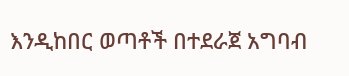እንዲከበር ወጣቶች በተደራጀ አግባብ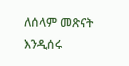ለሰላም መጽናት እንዲሰሩ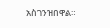አስገንዝበዋል።